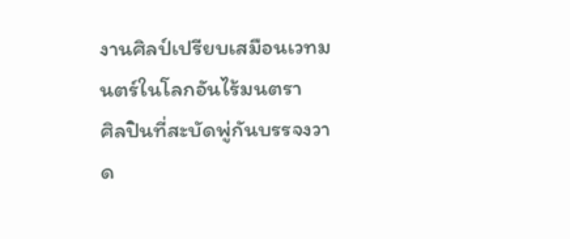งานศิลป์เปรียบเสมือนเวทมนตร์ในโลกอันไร้มนตรา
ศิลปินที่สะบัดพู่กันบรรจงวาด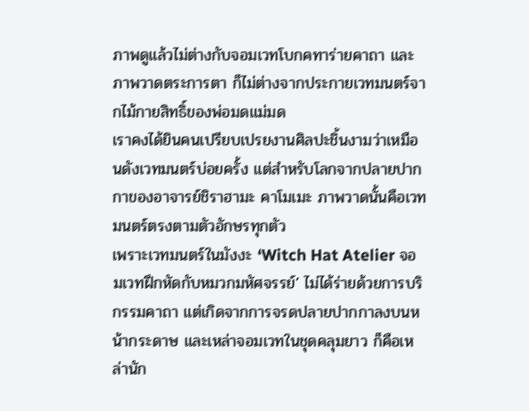ภาพดูแล้วไม่ต่างกับจอมเวทโบกคทาร่ายคาถา และภาพวาดตระการตา ก็ไม่ต่างจากประกายเวทมนตร์จากไม้กายสิทธิ์ของพ่อมดแม่มด
เราคงได้ยินคนเปรียบเปรยงานศิลปะชิ้นงามว่าเหมือนดังเวทมนตร์บ่อยครั้ง แต่สำหรับโลกจากปลายปากกาของอาจารย์ชิราฮามะ คาโมเมะ ภาพวาดนั้นคือเวทมนตร์ตรงตามตัวอักษรทุกตัว
เพราะเวทมนตร์ในมังงะ ‘Witch Hat Atelier จอมเวทฝึกหัดกับหมวกมหัศจรรย์’ ไม่ได้ร่ายด้วยการบริกรรมคาถา แต่เกิดจากการจรดปลายปากกาลงบนหน้ากระดาษ และเหล่าจอมเวทในชุดคลุมยาว ก็คือเหล่านัก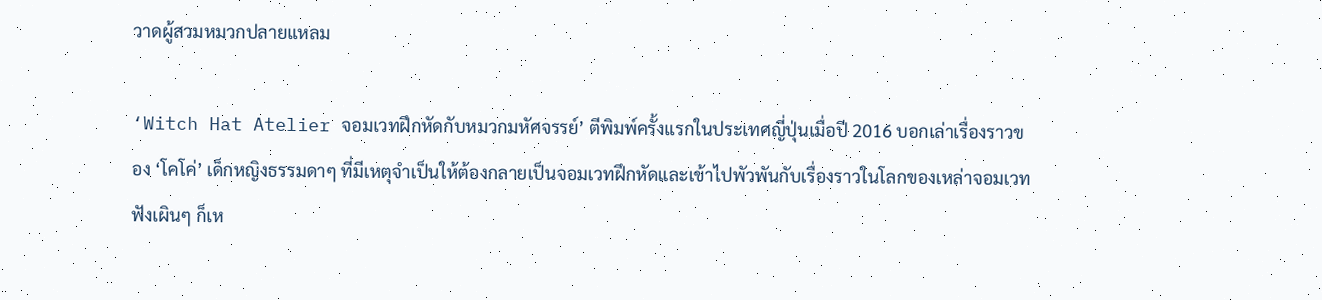วาดผู้สวมหมวกปลายแหลม

‘Witch Hat Atelier จอมเวทฝึกหัดกับหมวกมหัศจรรย์’ ตีพิมพ์ครั้งแรกในประเทศญี่ปุ่นเมื่อปี 2016 บอกเล่าเรื่องราวของ ‘โคโค่’ เด็กหญิงธรรมดาๆ ที่มีเหตุจำเป็นให้ต้องกลายเป็นจอมเวทฝึกหัดและเข้าไปพัวพันกับเรื่องราวในโลกของเหล่าจอมเวท
ฟังเผินๆ ก็เห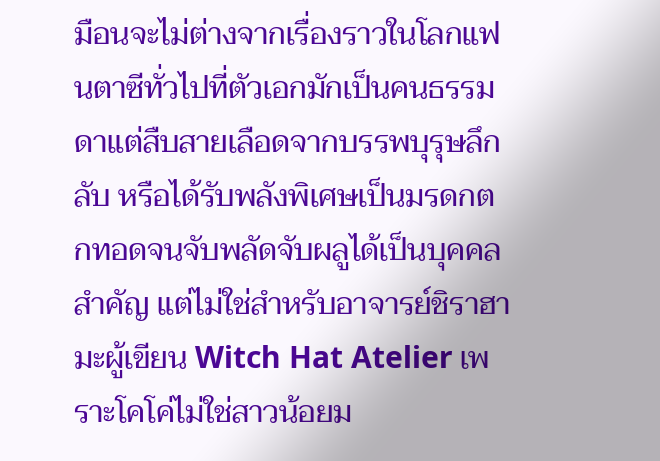มือนจะไม่ต่างจากเรื่องราวในโลกแฟนตาซีทั่วไปที่ตัวเอกมักเป็นคนธรรมดาแต่สืบสายเลือดจากบรรพบุรุษลึกลับ หรือได้รับพลังพิเศษเป็นมรดกตกทอดจนจับพลัดจับผลูได้เป็นบุคคลสำคัญ แต่ไม่ใช่สำหรับอาจารย์ชิราฮามะผู้เขียน Witch Hat Atelier เพราะโคโค่ไม่ใช่สาวน้อยม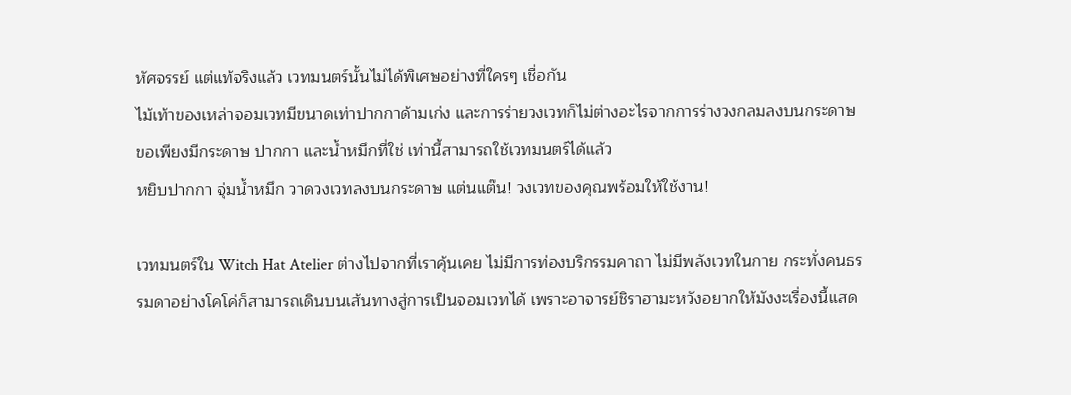หัศจรรย์ แต่แท้จริงแล้ว เวทมนตร์นั้นไม่ได้พิเศษอย่างที่ใครๆ เชื่อกัน
ไม้เท้าของเหล่าจอมเวทมีขนาดเท่าปากกาด้ามเก่ง และการร่ายวงเวทก็ไม่ต่างอะไรจากการร่างวงกลมลงบนกระดาษ ขอเพียงมีกระดาษ ปากกา และน้ำหมึกที่ใช่ เท่านี้สามารถใช้เวทมนตร์ได้แล้ว
หยิบปากกา จุ่มน้ำหมึก วาดวงเวทลงบนกระดาษ แต่นแต๊น! วงเวทของคุณพร้อมให้ใช้งาน!

เวทมนตร์ใน Witch Hat Atelier ต่างไปจากที่เราคุ้นเคย ไม่มีการท่องบริกรรมคาถา ไม่มีพลังเวทในกาย กระทั่งคนธรรมดาอย่างโคโค่ก็สามารถเดินบนเส้นทางสู่การเป็นจอมเวทได้ เพราะอาจารย์ชิราฮามะหวังอยากให้มังงะเรื่องนี้แสด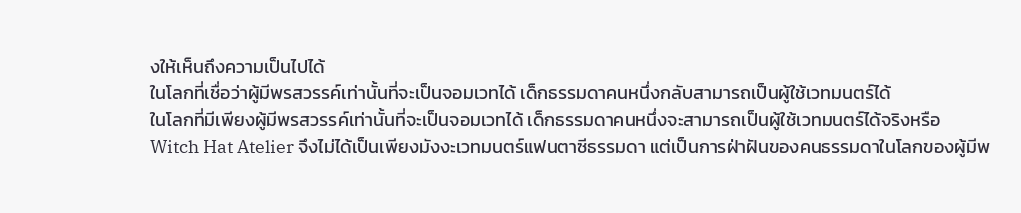งให้เห็นถึงความเป็นไปได้
ในโลกที่เชื่อว่าผู้มีพรสวรรค์เท่านั้นที่จะเป็นจอมเวทได้ เด็กธรรมดาคนหนึ่งกลับสามารถเป็นผู้ใช้เวทมนตร์ได้
ในโลกที่มีเพียงผู้มีพรสวรรค์เท่านั้นที่จะเป็นจอมเวทได้ เด็กธรรมดาคนหนึ่งจะสามารถเป็นผู้ใช้เวทมนตร์ได้จริงหรือ
Witch Hat Atelier จึงไม่ได้เป็นเพียงมังงะเวทมนตร์แฟนตาซีธรรมดา แต่เป็นการฝ่าฝันของคนธรรมดาในโลกของผู้มีพ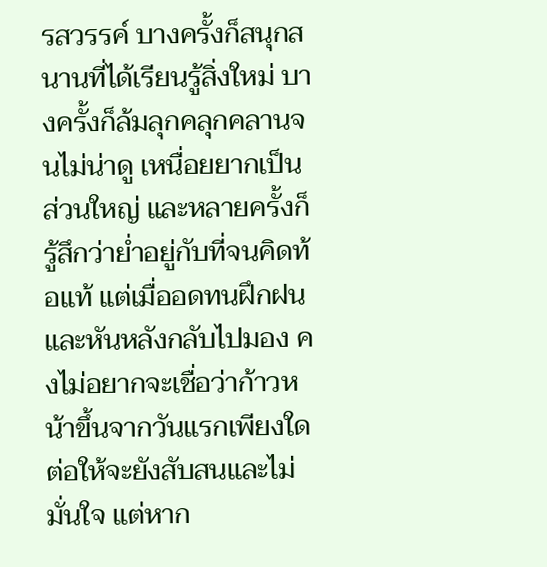รสวรรค์ บางครั้งก็สนุกสนานที่ได้เรียนรู้สิ่งใหม่ บางครั้งก็ล้มลุกคลุกคลานจนไม่น่าดู เหนื่อยยากเป็นส่วนใหญ่ และหลายครั้งก็รู้สึกว่าย่ำอยู่กับที่จนคิดท้อแท้ แต่เมื่ออดทนฝึกฝนและหันหลังกลับไปมอง คงไม่อยากจะเชื่อว่าก้าวหน้าขึ้นจากวันแรกเพียงใด
ต่อให้จะยังสับสนและไม่มั่นใจ แต่หาก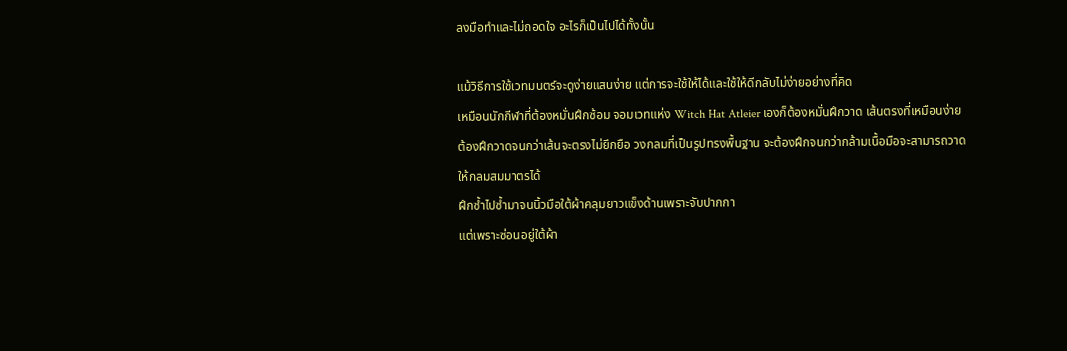ลงมือทำและไม่ถอดใจ อะไรก็เป็นไปได้ทั้งนั้น

แม้วิธีการใช้เวทมนตร์จะดูง่ายแสนง่าย แต่การจะใช้ให้ได้และใช้ให้ดีกลับไม่ง่ายอย่างที่คิด
เหมือนนักกีฬาที่ต้องหมั่นฝึกซ้อม จอมเวทแห่ง Witch Hat Atleier เองก็ต้องหมั่นฝึกวาด เส้นตรงที่เหมือนง่าย ต้องฝึกวาดจนกว่าเส้นจะตรงไม่ยึกยือ วงกลมที่เป็นรูปทรงพื้นฐาน จะต้องฝึกจนกว่ากล้ามเนื้อมือจะสามารถวาดให้กลมสมมาตรได้
ฝึกซ้ำไปซ้ำมาจนนิ้วมือใต้ผ้าคลุมยาวแข็งด้านเพราะจับปากกา
แต่เพราะซ่อนอยู่ใต้ผ้า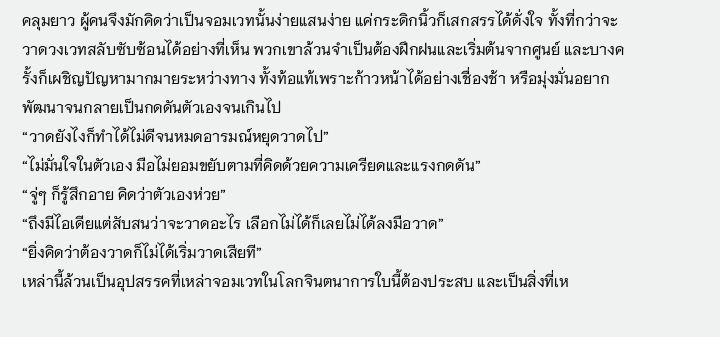คลุมยาว ผู้คนจึงมักคิดว่าเป็นจอมเวทนั้นง่ายแสนง่าย แค่กระดิกนิ้วก็เสกสรรได้ดั่งใจ ทั้งที่กว่าจะวาดวงเวทสลับซับซ้อนได้อย่างที่เห็น พวกเขาล้วนจำเป็นต้องฝึกฝนและเริ่มต้นจากศูนย์ และบางครั้งก็เผชิญปัญหามากมายระหว่างทาง ทั้งท้อแท้เพราะก้าวหน้าได้อย่างเชื่องช้า หรือมุ่งมั่นอยากพัฒนาจนกลายเป็นกดดันตัวเองจนเกินไป
“วาดยังไงก็ทำได้ไม่ดีจนหมดอารมณ์หยุดวาดไป”
“ไม่มั่นใจในตัวเอง มือไม่ยอมขยับตามที่คิดด้วยความเครียดและแรงกดดัน”
“จู่ๆ ก็รู้สึกอาย คิดว่าตัวเองห่วย”
“ถึงมีไอเดียแต่สับสนว่าจะวาดอะไร เลือกไม่ได้ก็เลยไม่ได้ลงมือวาด”
“ยิ่งคิดว่าต้องวาดก็ไม่ได้เริ่มวาดเสียที”
เหล่านี้ล้วนเป็นอุปสรรคที่เหล่าจอมเวทในโลกจินตนาการใบนี้ต้องประสบ และเป็นสิ่งที่เห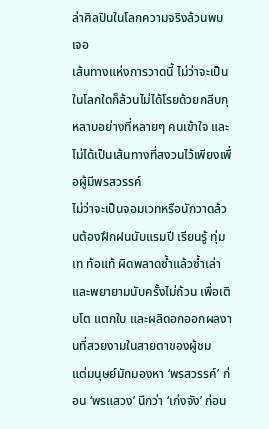ล่าศิลปินในโลกความจริงล้วนพบเจอ
เส้นทางแห่งการวาดนี้ ไม่ว่าจะเป็นในโลกใดก็ล้วนไม่ได้โรยด้วยกลีบกุหลาบอย่างที่หลายๆ คนเข้าใจ และไม่ได้เป็นเส้นทางที่สงวนไว้เพียงเพื่อผู้มีพรสวรรค์
ไม่ว่าจะเป็นจอมเวทหรือนักวาดล้วนต้องฝึกฝนนับแรมปี เรียนรู้ ทุ่มเท ท้อแท้ ผิดพลาดซ้ำแล้วซ้ำเล่า และพยายามนับครั้งไม่ถ้วน เพื่อเติบโต แตกใบ และผลิดอกออกผลงานที่สวยงามในสายตาของผู้ชม
แต่มนุษย์มักมองหา ‘พรสวรรค์’ ก่อน ‘พรแสวง’ นึกว่า ‘เก่งจัง’ ก่อน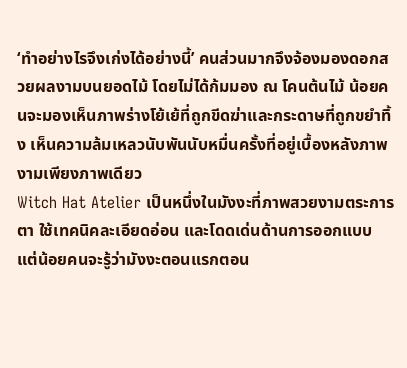‘ทำอย่างไรจึงเก่งได้อย่างนี้’ คนส่วนมากจึงจ้องมองดอกสวยผลงามบนยอดไม้ โดยไม่ได้ก้มมอง ณ โคนต้นไม้ น้อยคนจะมองเห็นภาพร่างโย้เย้ที่ถูกขีดฆ่าและกระดาษที่ถูกขยำทิ้ง เห็นความล้มเหลวนับพันนับหมื่นครั้งที่อยู่เบื้องหลังภาพงามเพียงภาพเดียว
Witch Hat Atelier เป็นหนึ่งในมังงะที่ภาพสวยงามตระการตา ใช้เทคนิคละเอียดอ่อน และโดดเด่นด้านการออกแบบ แต่น้อยคนจะรู้ว่ามังงะตอนแรกตอน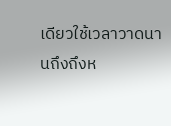เดียวใช้เวลาวาดนานถึงถึงห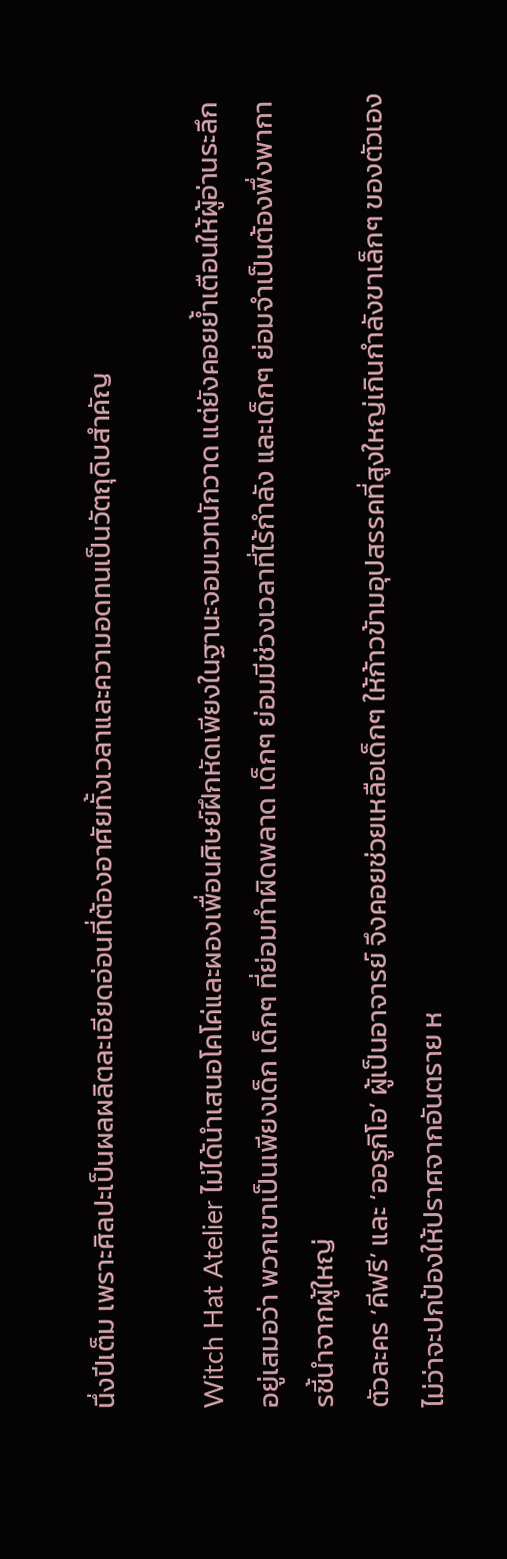นึ่งปีเต็ม เพราะศิลปะเป็นผลผลิตละเอียดอ่อนที่ต้องอาศัยทั้งเวลาและความอดทนเป็นวัตถุดิบสำคัญ

Witch Hat Atelier ไม่ได้นำเสนอโคโค่และผองเพื่อนศิษย์ฝึกหัดเพียงในฐานะจอมเวทนักวาด แต่ยังคอยย้ำเตือนให้ผู้อ่านระลึกอยู่เสมอว่า พวกเขาเป็นเพียงเด็ก เด็กๆ ที่ย่อมทำผิดพลาด เด็กๆ ย่อมมีช่วงเวลาที่ไร้กำลัง และเด็กๆ ย่อมจำเป็นต้องพึ่งพาการชี้นำจากผู้ใหญ่
ตัวละคร ‘คีฟรี’ และ ‘ออรูกิโอ’ ผู้เป็นอาจารย์ จึงคอยช่วยเหลือเด็กๆ ให้ก้าวข้ามอุปสรรคที่สูงใหญ่เกินกำลังขาเล็กๆ ของตัวเอง
ไม่ว่าจะปกป้องให้ปราศจากอันตราย ห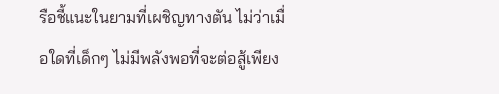รือชี้แนะในยามที่เผชิญทางตัน ไม่ว่าเมื่อใดที่เด็กๆ ไม่มีพลังพอที่จะต่อสู้เพียง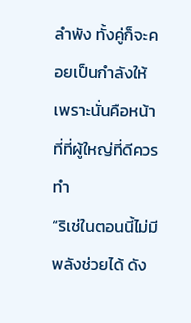ลำพัง ทั้งคู่ก็จะคอยเป็นกำลังให้ เพราะนั่นคือหน้าที่ที่ผู้ใหญ่ที่ดีควรทำ
“ริเช่ในตอนนี้ไม่มีพลังช่วยได้ ดัง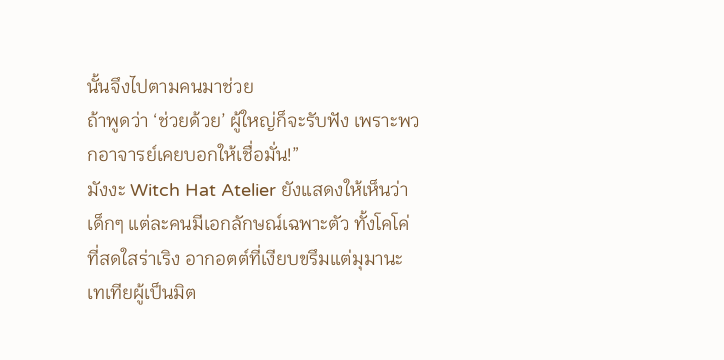นั้นจึงไปตามคนมาช่วย
ถ้าพูดว่า ‘ช่วยด้วย’ ผู้ใหญ่ก็จะรับฟัง เพราะพวกอาจารย์เคยบอกให้เชื่อมั่น!”
มังงะ Witch Hat Atelier ยังแสดงให้เห็นว่าเด็กๆ แต่ละคนมีเอกลักษณ์เฉพาะตัว ทั้งโคโค่ที่สดใสร่าเริง อากอตต์ที่เงียบขรึมแต่มุมานะ เทเทียผู้เป็นมิต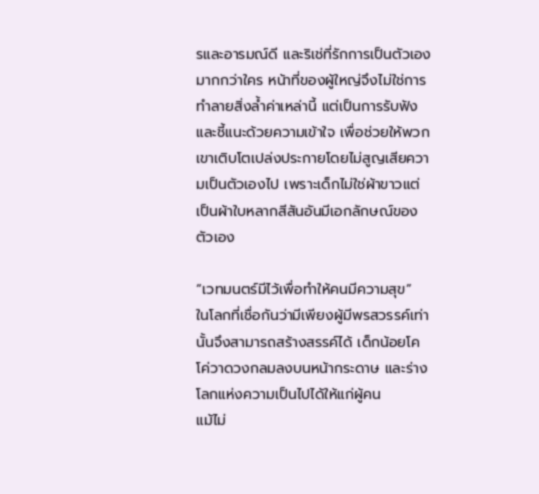รและอารมณ์ดี และริเช่ที่รักการเป็นตัวเองมากกว่าใคร หน้าที่ของผู้ใหญ่จึงไม่ใช่การทำลายสิ่งล้ำค่าเหล่านี้ แต่เป็นการรับฟังและชี้แนะด้วยความเข้าใจ เพื่อช่วยให้พวกเขาเติบโตเปล่งประกายโดยไม่สูญเสียความเป็นตัวเองไป เพราะเด็กไม่ใช่ผ้าขาวแต่เป็นผ้าใบหลากสีสันอันมีเอกลักษณ์ของตัวเอง

“เวทมนตร์มีไว้เพื่อทำให้คนมีความสุข”
ในโลกที่เชื่อกันว่ามีเพียงผู้มีพรสวรรค์เท่านั้นจึงสามารถสร้างสรรค์ได้ เด็กน้อยโคโค่วาดวงกลมลงบนหน้ากระดาษ และร่างโลกแห่งความเป็นไปได้ให้แก่ผู้คน
แม้ไม่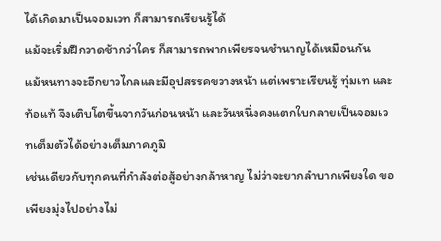ได้เกิดมาเป็นจอมเวท ก็สามารถเรียนรู้ได้
แม้จะเริ่มฝึกวาดช้ากว่าใคร ก็สามารถพากเพียรจนชำนาญได้เหมือนกัน
แม้หนทางจะอีกยาวไกลและมีอุปสรรคขวางหน้า แต่เพราะเรียนรู้ ทุ่มเท และท้อแท้ จึงเติบโตขึ้นจากวันก่อนหน้า และวันหนึ่งคงแตกใบกลายเป็นจอมเวทเต็มตัวได้อย่างเต็มภาคภูมิ
เช่นเดียวกับทุกคนที่กำลังต่อสู้อย่างกล้าหาญ ไม่ว่าจะยากลำบากเพียงใด ขอเพียงมุ่งไปอย่างไม่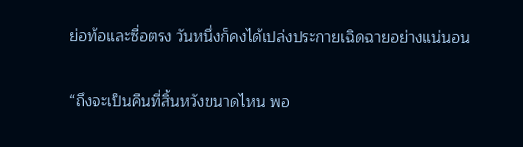ย่อท้อและซื่อตรง วันหนึ่งก็คงได้เปล่งประกายเฉิดฉายอย่างแน่นอน

“ถึงจะเป็นคืนที่สิ้นหวังขนาดไหน พอ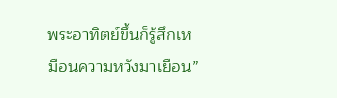พระอาทิตย์ขึ้นก็รู้สึกเหมือนความหวังมาเยือน”